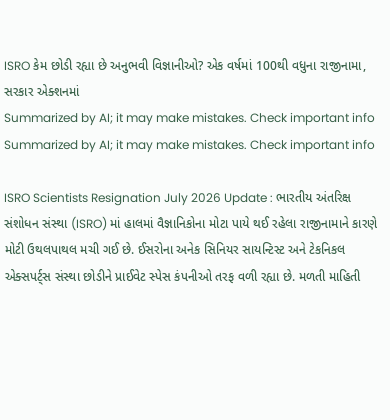ISRO કેમ છોડી રહ્યા છે અનુભવી વિજ્ઞાનીઓ? એક વર્ષમાં 100થી વધુના રાજીનામા, સરકાર એક્શનમાં
Summarized by AI; it may make mistakes. Check important info
Summarized by AI; it may make mistakes. Check important info

ISRO Scientists Resignation July 2026 Update : ભારતીય અંતરિક્ષ સંશોધન સંસ્થા (ISRO) માં હાલમાં વૈજ્ઞાનિકોના મોટા પાયે થઈ રહેલા રાજીનામાને કારણે મોટી ઉથલપાથલ મચી ગઈ છે. ઈસરોના અનેક સિનિયર સાયન્ટિસ્ટ અને ટેકનિકલ એક્સપર્ટ્સ સંસ્થા છોડીને પ્રાઈવેટ સ્પેસ કંપનીઓ તરફ વળી રહ્યા છે. મળતી માહિતી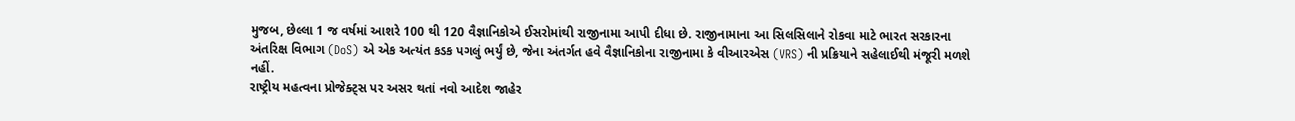મુજબ, છેલ્લા 1 જ વર્ષમાં આશરે 100 થી 120 વૈજ્ઞાનિકોએ ઈસરોમાંથી રાજીનામા આપી દીધા છે. રાજીનામાના આ સિલસિલાને રોકવા માટે ભારત સરકારના અંતરિક્ષ વિભાગ (DoS) એ એક અત્યંત કડક પગલું ભર્યું છે, જેના અંતર્ગત હવે વૈજ્ઞાનિકોના રાજીનામા કે વીઆરએસ (VRS) ની પ્રક્રિયાને સહેલાઈથી મંજૂરી મળશે નહીં.
રાષ્ટ્રીય મહત્વના પ્રોજેક્ટ્સ પર અસર થતાં નવો આદેશ જાહેર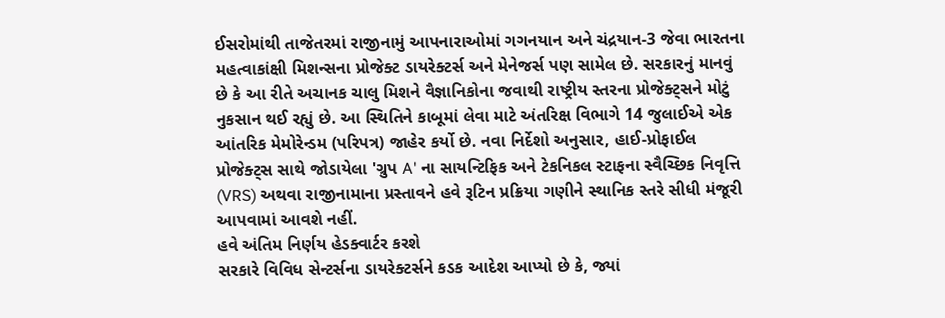ઈસરોમાંથી તાજેતરમાં રાજીનામું આપનારાઓમાં ગગનયાન અને ચંદ્રયાન-3 જેવા ભારતના મહત્વાકાંક્ષી મિશન્સના પ્રોજેક્ટ ડાયરેક્ટર્સ અને મેનેજર્સ પણ સામેલ છે. સરકારનું માનવું છે કે આ રીતે અચાનક ચાલુ મિશને વૈજ્ઞાનિકોના જવાથી રાષ્ટ્રીય સ્તરના પ્રોજેક્ટ્સને મોટું નુકસાન થઈ રહ્યું છે. આ સ્થિતિને કાબૂમાં લેવા માટે અંતરિક્ષ વિભાગે 14 જુલાઈએ એક આંતરિક મેમોરેન્ડમ (પરિપત્ર) જાહેર કર્યો છે. નવા નિર્દેશો અનુસાર, હાઈ-પ્રોફાઈલ પ્રોજેક્ટ્સ સાથે જોડાયેલા 'ગ્રુપ A' ના સાયન્ટિફિક અને ટેકનિકલ સ્ટાફના સ્વૈચ્છિક નિવૃત્તિ (VRS) અથવા રાજીનામાના પ્રસ્તાવને હવે રૂટિન પ્રક્રિયા ગણીને સ્થાનિક સ્તરે સીધી મંજૂરી આપવામાં આવશે નહીં.
હવે અંતિમ નિર્ણય હેડક્વાર્ટર કરશે
સરકારે વિવિધ સેન્ટર્સના ડાયરેક્ટર્સને કડક આદેશ આપ્યો છે કે, જ્યાં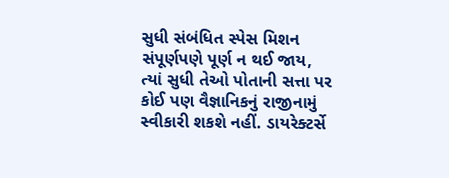સુધી સંબંધિત સ્પેસ મિશન સંપૂર્ણપણે પૂર્ણ ન થઈ જાય, ત્યાં સુધી તેઓ પોતાની સત્તા પર કોઈ પણ વૈજ્ઞાનિકનું રાજીનામું સ્વીકારી શકશે નહીં. ડાયરેક્ટર્સે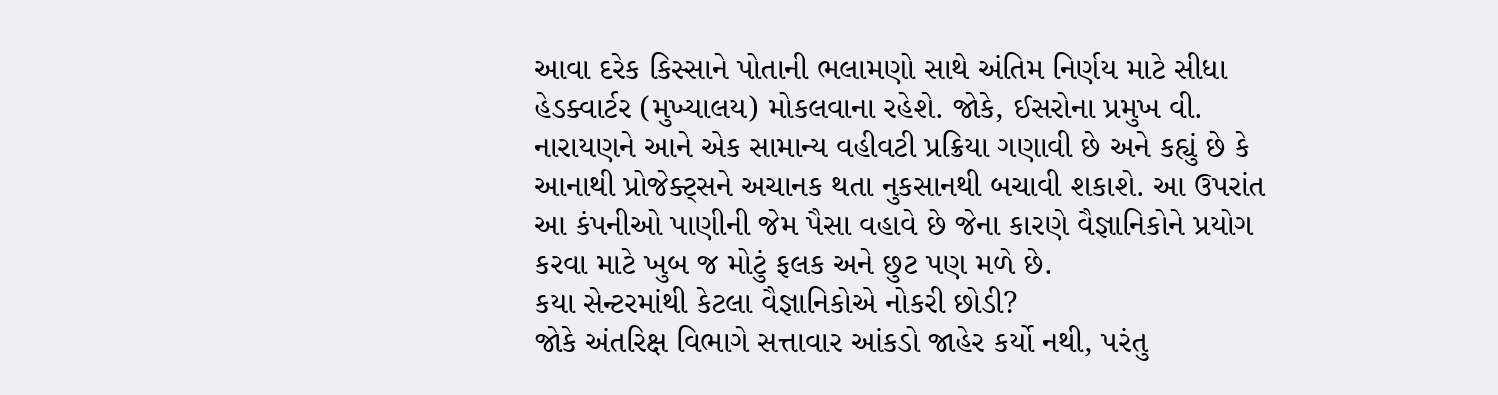આવા દરેક કિસ્સાને પોતાની ભલામણો સાથે અંતિમ નિર્ણય માટે સીધા હેડક્વાર્ટર (મુખ્યાલય) મોકલવાના રહેશે. જોકે, ઈસરોના પ્રમુખ વી. નારાયણને આને એક સામાન્ય વહીવટી પ્રક્રિયા ગણાવી છે અને કહ્યું છે કે આનાથી પ્રોજેક્ટ્સને અચાનક થતા નુકસાનથી બચાવી શકાશે. આ ઉપરાંત આ કંપનીઓ પાણીની જેમ પૈસા વહાવે છે જેના કારણે વૈજ્ઞાનિકોને પ્રયોગ કરવા માટે ખુબ જ મોટું ફલક અને છુટ પણ મળે છે.
કયા સેન્ટરમાંથી કેટલા વૈજ્ઞાનિકોએ નોકરી છોડી?
જોકે અંતરિક્ષ વિભાગે સત્તાવાર આંકડો જાહેર કર્યો નથી, પરંતુ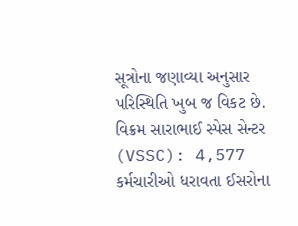સૂત્રોના જણાવ્યા અનુસાર પરિસ્થિતિ ખુબ જ વિકટ છે.
વિક્રમ સારાભાઈ સ્પેસ સેન્ટર (VSSC): 4,577 કર્મચારીઓ ધરાવતા ઈસરોના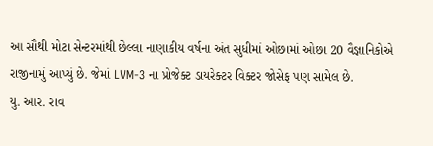આ સૌથી મોટા સેન્ટરમાંથી છેલ્લા નાણાકીય વર્ષના અંત સુધીમાં ઓછામાં ઓછા 20 વૈજ્ઞાનિકોએ રાજીનામું આપ્યું છે. જેમાં LVM-3 ના પ્રોજેક્ટ ડાયરેક્ટર વિક્ટર જોસેફ પણ સામેલ છે.
યુ. આર. રાવ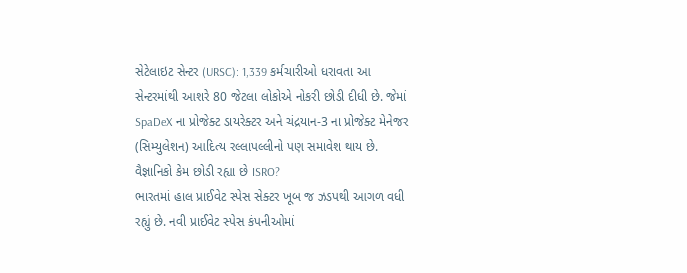સેટેલાઇટ સેન્ટર (URSC): 1,339 કર્મચારીઓ ધરાવતા આ સેન્ટરમાંથી આશરે 80 જેટલા લોકોએ નોકરી છોડી દીધી છે. જેમાં SpaDeX ના પ્રોજેક્ટ ડાયરેક્ટર અને ચંદ્રયાન-3 ના પ્રોજેક્ટ મેનેજર (સિમ્યુલેશન) આદિત્ય રલ્લાપલ્લીનો પણ સમાવેશ થાય છે.
વૈજ્ઞાનિકો કેમ છોડી રહ્યા છે ISRO?
ભારતમાં હાલ પ્રાઈવેટ સ્પેસ સેક્ટર ખૂબ જ ઝડપથી આગળ વધી રહ્યું છે. નવી પ્રાઈવેટ સ્પેસ કંપનીઓમાં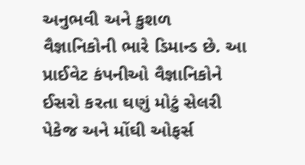અનુભવી અને કુશળ વૈજ્ઞાનિકોની ભારે ડિમાન્ડ છે. આ પ્રાઈવેટ કંપનીઓ વૈજ્ઞાનિકોને ઈસરો કરતા ઘણું મોટું સેલરી પેકેજ અને મોંઘી ઓફર્સ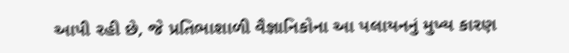આપી રહી છે, જે પ્રતિભાશાળી વૈજ્ઞાનિકોના આ પલાયનનું મુખ્ય કારણ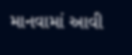માનવામાં આવી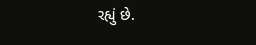રહ્યું છે.